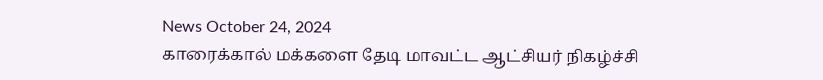News October 24, 2024
காரைக்கால் மக்களை தேடி மாவட்ட ஆட்சியர் நிகழ்ச்சி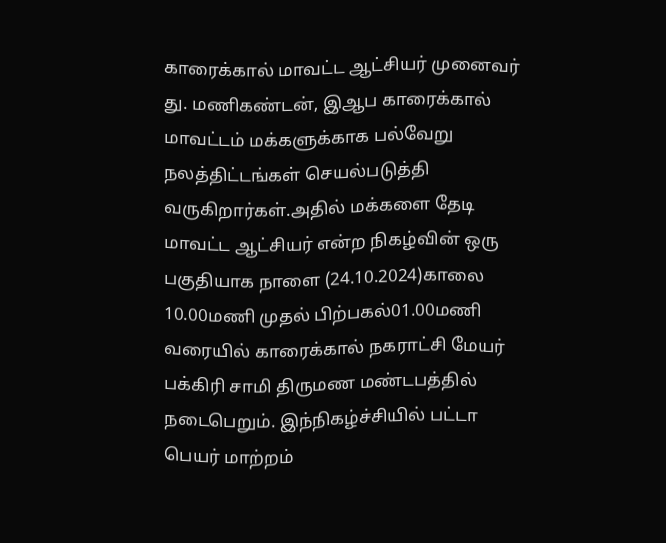காரைக்கால் மாவட்ட ஆட்சியர் முனைவர் து. மணிகண்டன், இஆப காரைக்கால் மாவட்டம் மக்களுக்காக பல்வேறு நலத்திட்டங்கள் செயல்படுத்தி வருகிறார்கள்.அதில் மக்களை தேடி மாவட்ட ஆட்சியர் என்ற நிகழ்வின் ஒரு பகுதியாக நாளை (24.10.2024)காலை 10.00மணி முதல் பிற்பகல்01.00மணி வரையில் காரைக்கால் நகராட்சி மேயர் பக்கிரி சாமி திருமண மண்டபத்தில் நடைபெறும். இந்நிகழ்ச்சியில் பட்டா பெயர் மாற்றம்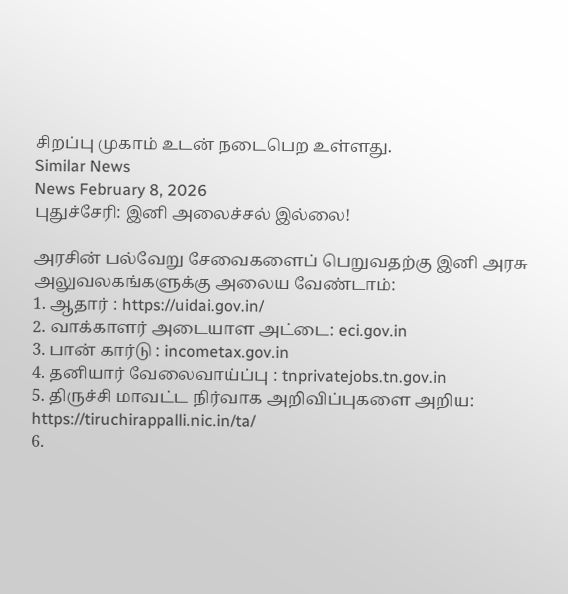சிறப்பு முகாம் உடன் நடைபெற உள்ளது.
Similar News
News February 8, 2026
புதுச்சேரி: இனி அலைச்சல் இல்லை!

அரசின் பல்வேறு சேவைகளைப் பெறுவதற்கு இனி அரசு அலுவலகங்களுக்கு அலைய வேண்டாம்:
1. ஆதார் : https://uidai.gov.in/
2. வாக்காளர் அடையாள அட்டை: eci.gov.in
3. பான் கார்டு : incometax.gov.in
4. தனியார் வேலைவாய்ப்பு : tnprivatejobs.tn.gov.in
5. திருச்சி மாவட்ட நிர்வாக அறிவிப்புகளை அறிய: https://tiruchirappalli.nic.in/ta/
6.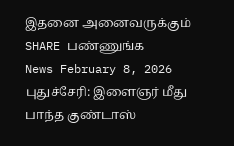இதனை அனைவருக்கும் SHARE பண்ணுங்க
News February 8, 2026
புதுச்சேரி: இளைஞர் மீது பாந்த குண்டாஸ்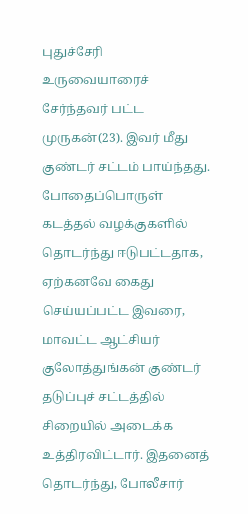புதுச்சேரி உருவையாரைச் சேர்ந்தவர் பட்ட முருகன்(23). இவர் மீது குண்டர் சட்டம் பாய்ந்தது. போதைப்பொருள் கடத்தல் வழக்குகளில் தொடர்ந்து ஈடுபட்டதாக, ஏற்கனவே கைது செய்யப்பட்ட இவரை, மாவட்ட ஆட்சியர் குலோத்துங்கன் குண்டர் தடுப்புச் சட்டத்தில் சிறையில் அடைக்க உத்திரவிட்டார். இதனைத் தொடர்ந்து, போலீசார்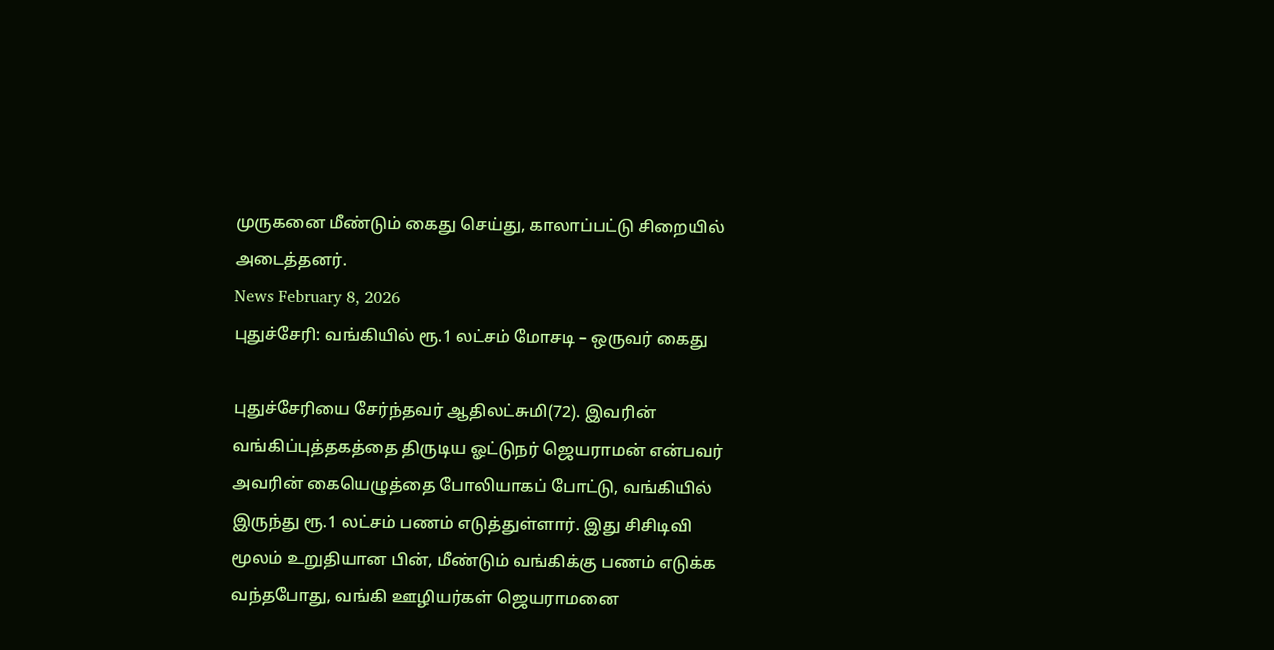முருகனை மீண்டும் கைது செய்து, காலாப்பட்டு சிறையில் அடைத்தனர்.
News February 8, 2026
புதுச்சேரி: வங்கியில் ரூ.1 லட்சம் மோசடி – ஒருவர் கைது

புதுச்சேரியை சேர்ந்தவர் ஆதிலட்சுமி(72). இவரின் வங்கிப்புத்தகத்தை திருடிய ஓட்டுநர் ஜெயராமன் என்பவர் அவரின் கையெழுத்தை போலியாகப் போட்டு, வங்கியில் இருந்து ரூ.1 லட்சம் பணம் எடுத்துள்ளார். இது சிசிடிவி மூலம் உறுதியான பின், மீண்டும் வங்கிக்கு பணம் எடுக்க வந்தபோது, வங்கி ஊழியர்கள் ஜெயராமனை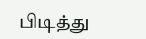பிடித்து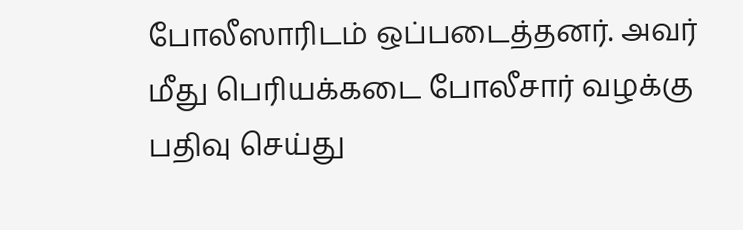போலீஸாரிடம் ஒப்படைத்தனர். அவர் மீது பெரியக்கடை போலீசார் வழக்கு பதிவு செய்து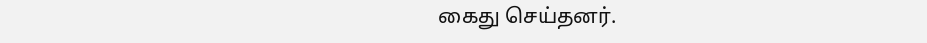கைது செய்தனர்.